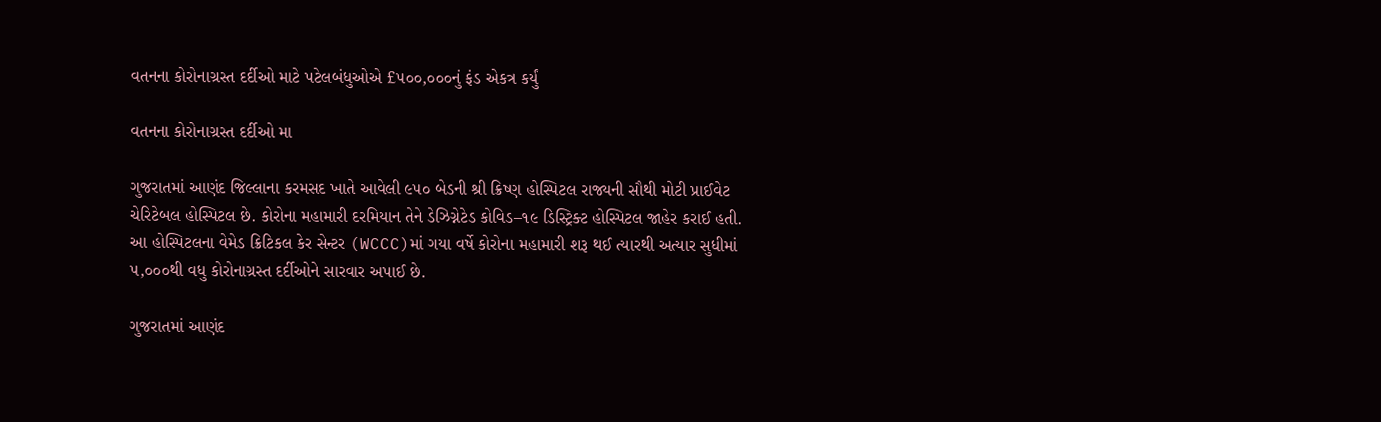વતનના કોરોનાગ્રસ્ત દર્દીઓ માટે પટેલબંધુઓએ £૫૦૦,૦૦૦નું ફંડ એકત્ર કર્યું

વતનના કોરોનાગ્રસ્ત દર્દીઓ મા

ગુજરાતમાં આણંદ જિલ્લાના કરમસદ ખાતે આવેલી ૯૫૦ બેડની શ્રી ક્રિષ્ણ હોસ્પિટલ રાજ્યની સૌથી મોટી પ્રાઈવેટ ચેરિટેબલ હોસ્પિટલ છે. કોરોના મહામારી દરમિયાન તેને ડેઝિગ્નેટેડ કોવિડ–૧૯ ડિસ્ટ્રિક્ટ હોસ્પિટલ જાહેર કરાઈ હતી. આ હોસ્પિટલના વેમેડ ક્રિટિકલ કેર સેન્ટર (WCCC)માં ગયા વર્ષે કોરોના મહામારી શરૂ થઈ ત્યારથી અત્યાર સુધીમાં ૫,૦૦૦થી વધુ કોરોનાગ્રસ્ત દર્દીઓને સારવાર અપાઈ છે.

ગુજરાતમાં આણંદ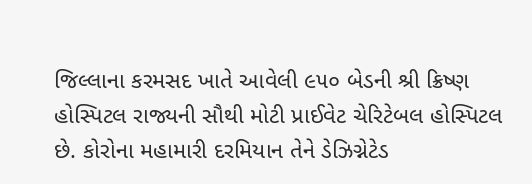જિલ્લાના કરમસદ ખાતે આવેલી ૯૫૦ બેડની શ્રી ક્રિષ્ણ હોસ્પિટલ રાજ્યની સૌથી મોટી પ્રાઈવેટ ચેરિટેબલ હોસ્પિટલ છે. કોરોના મહામારી દરમિયાન તેને ડેઝિગ્નેટેડ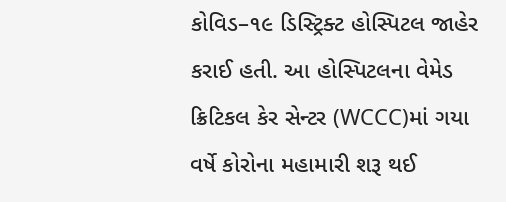કોવિડ–૧૯ ડિસ્ટ્રિક્ટ હોસ્પિટલ જાહેર કરાઈ હતી. આ હોસ્પિટલના વેમેડ ક્રિટિકલ કેર સેન્ટર (WCCC)માં ગયા વર્ષે કોરોના મહામારી શરૂ થઈ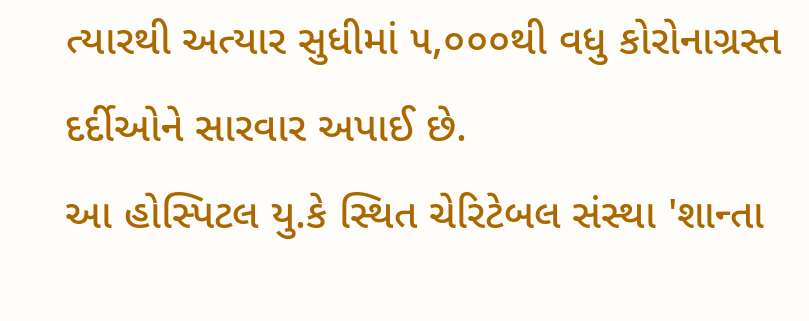ત્યારથી અત્યાર સુધીમાં ૫,૦૦૦થી વધુ કોરોનાગ્રસ્ત દર્દીઓને સારવાર અપાઈ છે.
આ હોસ્પિટલ યુ.કે સ્થિત ચેરિટેબલ સંસ્થા 'શાન્તા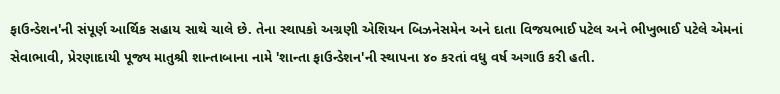ફાઉન્ડેશન'ની સંપૂર્ણ આર્થિક સહાય સાથે ચાલે છે. તેના સ્થાપકો અગ્રણી એશિયન બિઝનેસમેન અને દાતા વિજયભાઈ પટેલ અને ભીખુભાઈ પટેલે એમનાં સેવાભાવી, પ્રેરણાદાયી પૂજ્ય માતુશ્રી શાન્તાબાના નામે 'શાન્તા ફાઉન્ડેશન'ની સ્થાપના ૪૦ કરતાં વધુ વર્ષ અગાઉ કરી હતી.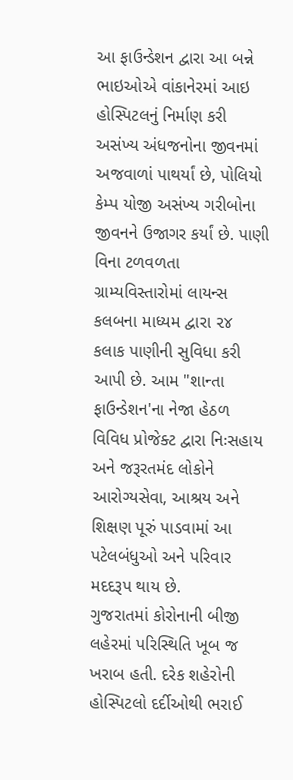આ ફાઉન્ડેશન દ્વારા આ બન્ને ભાઇઓએ વાંકાનેરમાં આઇ હોસ્પિટલનું નિર્માણ કરી અસંખ્ય અંધજનોના જીવનમાં અજવાળાં પાથર્યાં છે, પોલિયો કેમ્પ યોજી અસંખ્ય ગરીબોના જીવનને ઉજાગર કર્યાં છે. પાણી વિના ટળવળતા ગ્રામ્યવિસ્તારોમાં લાયન્સ કલબના માધ્યમ દ્વારા ૨૪ કલાક પાણીની સુવિધા કરી આપી છે. આમ "શાન્તા ફાઉન્ડેશન'ના નેજા હેઠળ વિવિધ પ્રોજેક્ટ દ્વારા નિઃસહાય અને જરૂરતમંદ લોકોને આરોગ્યસેવા, આશ્રય અને શિક્ષણ પૂરું પાડવામાં આ પટેલબંધુઓ અને પરિવાર મદદરૂપ થાય છે.
ગુજરાતમાં કોરોનાની બીજી લહેરમાં પરિસ્થિતિ ખૂબ જ ખરાબ હતી. દરેક શહેરોની હોસ્પિટલો દર્દીઓથી ભરાઈ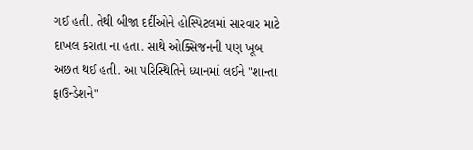ગઈ હતી. તેથી બીજા દર્દીઓને હોસ્પિટલમાં સારવાર માટે દાખલ કરાતા ના હતા. સાથે ઓક્સિજનની પણ ખૂબ અછત થઈ હતી. આ પરિસ્થિતિને ધ્યાનમાં લઈને "શાન્તા ફાઉન્ડેશને"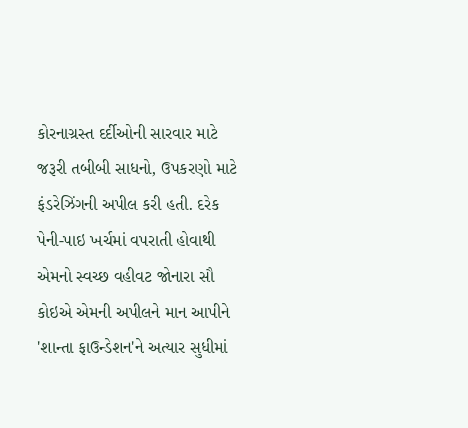કોરનાગ્રસ્ત દર્દીઓની સારવાર માટે જરૂરી તબીબી સાધનો, ઉપકરણો માટે ફંડરેઝિંગની અપીલ કરી હતી. દરેક પેની-પાઇ ખર્ચમાં વપરાતી હોવાથી એમનો સ્વચ્છ વહીવટ જોનારા સૌ કોઇએ એમની અપીલને માન આપીને 'શાન્તા ફાઉન્ડેશન'ને અત્યાર સુધીમાં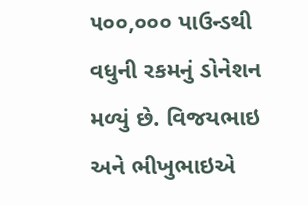૫૦૦,૦૦૦ પાઉન્ડથી વધુની રકમનું ડોનેશન મળ્યું છે. વિજયભાઇ અને ભીખુભાઇએ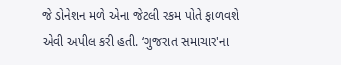જે ડોનેશન મળે એના જેટલી રકમ પોતે ફાળવશે એવી અપીલ કરી હતી. ‘ગુજરાત સમાચાર'ના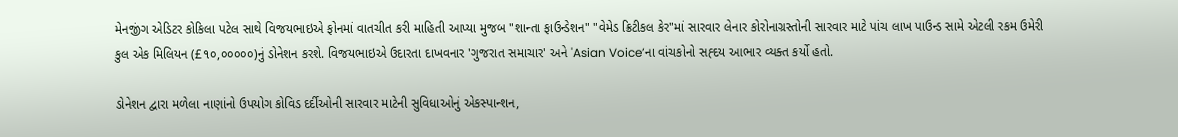મેનજીંગ એડિટર કોકિલા પટેલ સાથે વિજયભાઇએ ફોનમાં વાતચીત કરી માહિતી આપ્યા મુજબ "શાન્તા ફાઉન્ડેશન" "વેમેડ ક્રિટીકલ કેર"માં સારવાર લેનાર કોરોનાગ્રસ્તોની સારવાર માટે પાંચ લાખ પાઉન્ડ સામે એટલી રકમ ઉમેરી કુલ એક મિલિયન (£૧૦,૦૦૦૦૦)નું ડોનેશન કરશે. વિજયભાઇએ ઉદારતા દાખવનાર 'ગુજરાત સમાચાર' અને 'Asian Voice’ના વાંચકોનો સહ્દય આભાર વ્યક્ત કર્યો હતો.

ડોનેશન દ્વારા મળેલા નાણાંનો ઉપયોગ કોવિડ દર્દીઓની સારવાર માટેની સુવિધાઓનું એકસ્પાન્શન,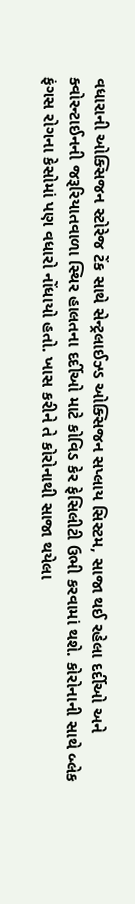વધારાની ઓક્સિજન સ્ટોરેજ ટેંક સાથે સેન્ટ્રલાઈઝ્ડ ઓક્સિજન સપ્લાય સિસ્ટમ, સાજા થઈ રહેલા દર્દીઓ અને ક્વોરન્ટાઈનની જરૂરિયાતવાળા સ્થિર હાલતના દર્દીઓ માટે કોવિડ કેર ફેસિલીટી ઉભી કરવામાં થશે. કોરોનાની સાથે બ્લેક ફંગસ રોગના કેસોમાં પણ વધારો નોંધાયો હતો. ખાસ કરીને તે કોરોનાથી સાજા થયેલા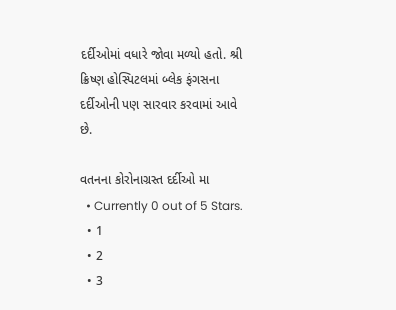દર્દીઓમાં વધારે જોવા મળ્યો હતો. શ્રી ક્રિષ્ણ હોસ્પિટલમાં બ્લેક ફંગસના દર્દીઓની પણ સારવાર કરવામાં આવે છે.

વતનના કોરોનાગ્રસ્ત દર્દીઓ મા
  • Currently 0 out of 5 Stars.
  • 1
  • 2
  • 3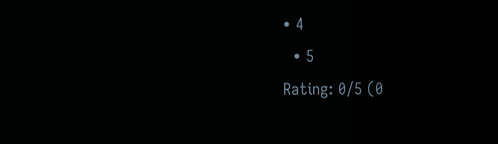• 4
  • 5
Rating: 0/5 (0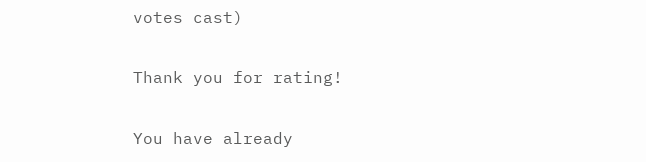votes cast)

Thank you for rating!

You have already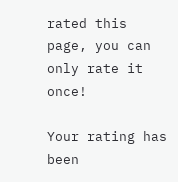rated this page, you can only rate it once!

Your rating has been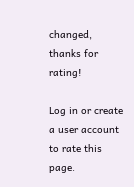changed, thanks for rating!

Log in or create a user account to rate this page.